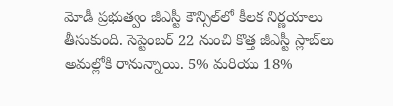మోడీ ప్రభుత్వం జీఎస్టీ కౌన్సిల్‌లో కీలక నిర్ణయాలు తీసుకుంది. సెప్టెంబర్ 22 నుంచి కొత్త జీఎస్టీ స్లాబ్‌లు అమల్లోకి రానున్నాయి. 5% మరియు 18%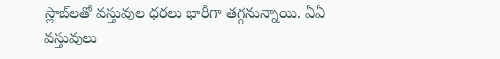స్లాబ్‌లతో వస్తువుల ధరలు భారీగా తగ్గనున్నాయి. ఏఏ వస్తువులు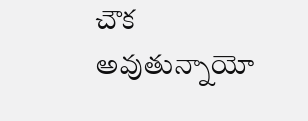చౌక అవుతున్నాయో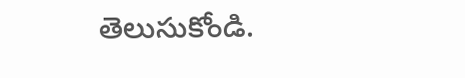తెలుసుకోండి.